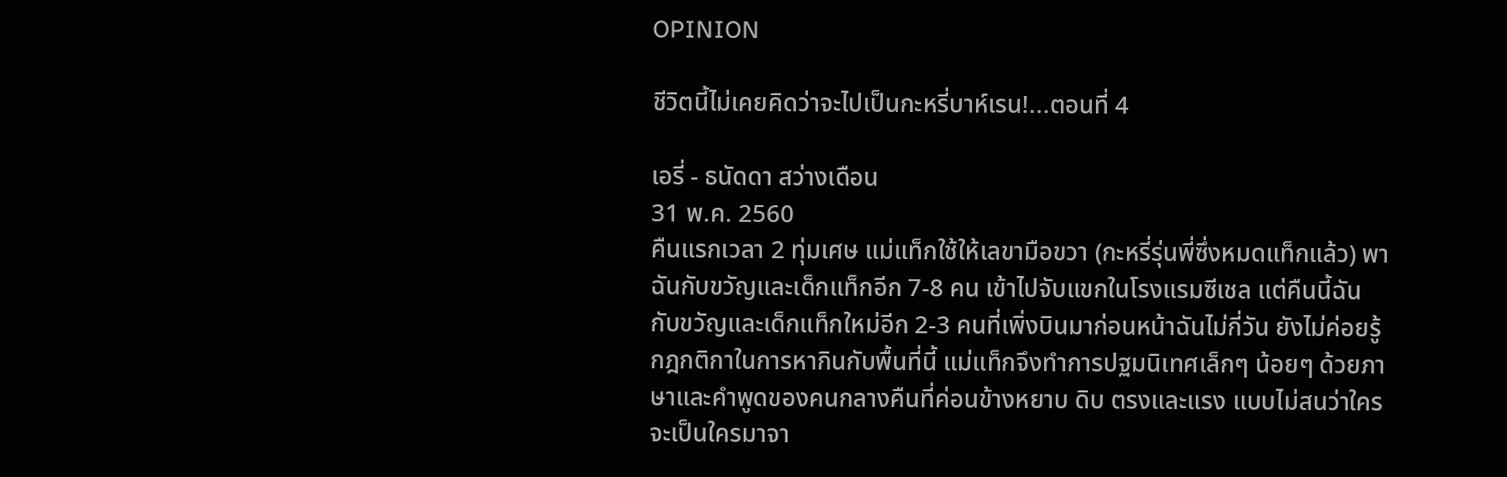OPINION

ชีวิตนี้ไม่เคยคิดว่าจะไปเป็นกะหรี่บาห์เรน!...ตอนที่ 4

เอรี่ - ธนัดดา สว่างเดือน
31 พ.ค. 2560
คืนแรกเวลา 2 ทุ่มเศษ แม่แท็กใช้ให้เลขามือขวา (กะหรี่รุ่นพี่ซึ่งหมดแท็กแล้ว) พาฉันกับขวัญและเด็กแท็กอีก 7-8 คน เข้าไปจับแขกในโรงแรมซีเชล แต่คืนนี้ฉันกับขวัญและเด็กแท็กใหม่อีก 2-3 คนที่เพิ่งบินมาก่อนหน้าฉันไม่กี่วัน ยังไม่ค่อยรู้กฎกติกาในการหากินกับพื้นที่นี้ แม่แท็กจึงทำการปฐมนิเทศเล็กๆ น้อยๆ ด้วยภาษาและคำพูดของคนกลางคืนที่ค่อนข้างหยาบ ดิบ ตรงและแรง แบบไม่สนว่าใครจะเป็นใครมาจา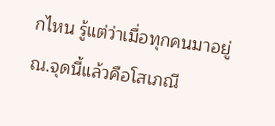กไหน รู้แต่ว่าเมื่อทุกคนมาอยู่ ณ.จุดนี้แล้วคือโสเภณี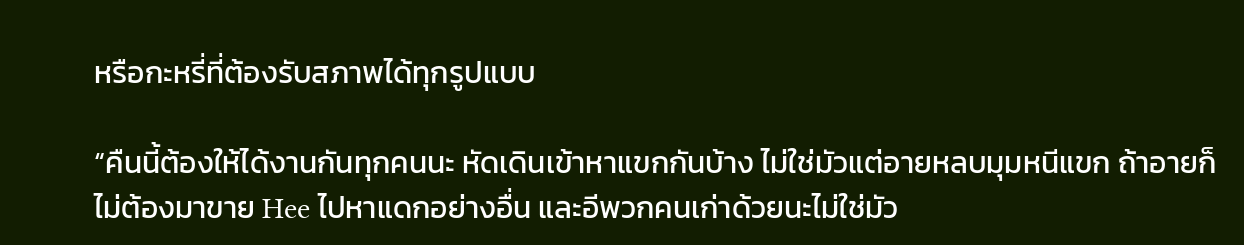หรือกะหรี่ที่ต้องรับสภาพได้ทุกรูปแบบ

“คืนนี้ต้องให้ได้งานกันทุกคนนะ หัดเดินเข้าหาแขกกันบ้าง ไม่ใช่มัวแต่อายหลบมุมหนีแขก ถ้าอายก็ไม่ต้องมาขาย Hee ไปหาแดกอย่างอื่น และอีพวกคนเก่าด้วยนะไม่ใช่มัว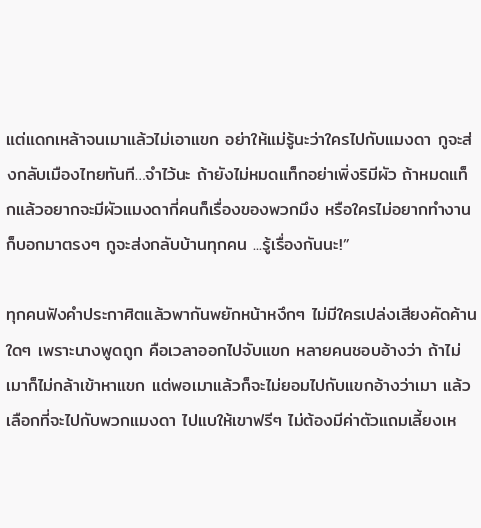แต่แดกเหล้าจนเมาแล้วไม่เอาแขก อย่าให้แม่รู้นะว่าใครไปกับแมงดา กูจะส่งกลับเมืองไทยทันที…จำไว้นะ ถ้ายังไม่หมดแท็กอย่าเพิ่งริมีผัว ถ้าหมดแท็กแล้วอยากจะมีผัวแมงดากี่คนก็เรื่องของพวกมึง หรือใครไม่อยากทำงานก็บอกมาตรงๆ กูจะส่งกลับบ้านทุกคน ...รู้เรื่องกันนะ!”

ทุกคนฟังคำประกาศิตแล้วพากันพยักหน้าหงึกๆ ไม่มีใครเปล่งเสียงคัดค้านใดๆ เพราะนางพูดถูก คือเวลาออกไปจับแขก หลายคนชอบอ้างว่า ถ้าไม่เมาก็ไม่กล้าเข้าหาแขก แต่พอเมาแล้วก็จะไม่ยอมไปกับแขกอ้างว่าเมา แล้วเลือกที่จะไปกับพวกแมงดา ไปแบให้เขาฟรีๆ ไม่ต้องมีค่าตัวแถมเลี้ยงเห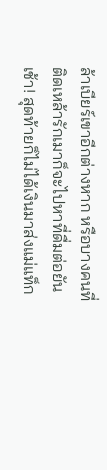ล้าเบียร์เขาอีกต่างหาก หรือบางคนที่ติดเหล้ารักเมาก็จะไปหาที่ดื่มต่อยันเช้า! สุดท้ายก็ไม่ได้เงินมาส่งแม่แท็ก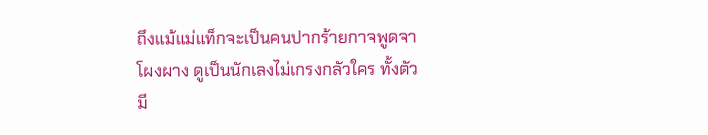ถึงแม้แม่แท็กจะเป็นคนปากร้ายกาจพูดจาโผงผาง ดูเป็นนักเลงไม่เกรงกลัวใคร ทั้งตัวมี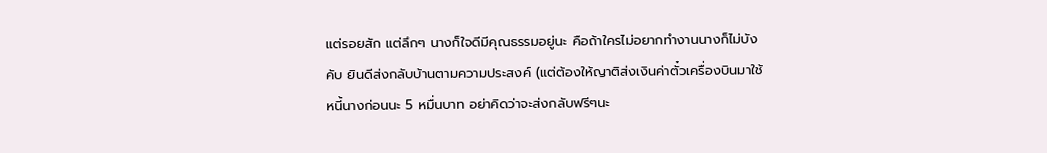แต่รอยสัก แต่ลึกๆ นางก็ใจดีมีคุณธรรมอยู่นะ คือถ้าใครไม่อยากทำงานนางก็ไม่บังคับ ยินดีส่งกลับบ้านตามความประสงค์ (แต่ต้องให้ญาติส่งเงินค่าตั๋วเครื่องบินมาใช้หนี้นางก่อนนะ 5 หมื่นบาท อย่าคิดว่าจะส่งกลับฟรีๆนะ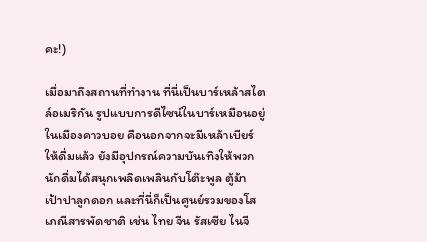คะ!)

เมื่อมาถึงสถานที่ทำงาน ที่นี่เป็นบาร์เหล้าสไตล์อเมริกัน รูปแบบการดีไซน์ในบาร์เหมือนอยู่ในเมืองคาวบอย คือนอกจากจะมีเหล้าเบียร์ให้ดื่มแล้ว ยังมีอุปกรณ์ความบันเทิงให้พวกนักดื่มได้สนุกเพลิดเพลินกับโต๊ะพูล ตู้ม้า เป้าปาลูกดอก และที่นี่ก็เป็นศูนย์รวมของโสเภณีสารพัดชาติ เช่น ไทย จีน รัสเซีย ไนจี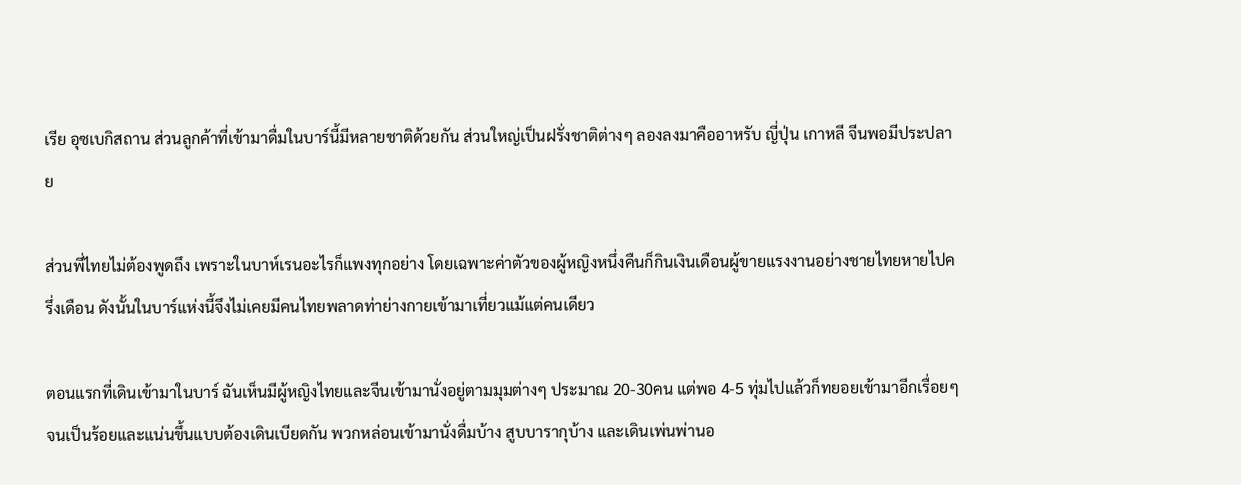เรีย อุซเบกิสถาน ส่วนลูกค้าที่เข้ามาดื่มในบาร์นี้มีหลายชาติด้วยกัน ส่วนใหญ่เป็นฝรั่งชาติต่างๆ ลองลงมาคืออาหรับ ญี่ปุ่น เกาหลี จีนพอมีประปลาย

ส่วนพี่ไทยไม่ต้องพูดถึง เพราะในบาห์เรนอะไรก็แพงทุกอย่าง โดยเฉพาะค่าตัวของผู้หญิงหนึ่งคืนก็กินเงินเดือนผู้ขายแรงงานอย่างชายไทยหายไปครึ่งเดือน ดังนั้นในบาร์แห่งนี้จึงไม่เคยมีคนไทยพลาดท่าย่างกายเข้ามาเที่ยวแม้แต่คนเดียว

ตอนแรกที่เดินเข้ามาในบาร์ ฉันเห็นมีผู้หญิงไทยและจีนเข้ามานั่งอยู่ตามมุมต่างๆ ประมาณ 20-30คน แต่พอ 4-5 ทุ่มไปแล้วก็ทยอยเข้ามาอีกเรื่อยๆ จนเป็นร้อยและแน่นขึ้นแบบต้องเดินเบียดกัน พวกหล่อนเข้ามานั่งดื่มบ้าง สูบบารากุบ้าง และเดินเพ่นพ่านอ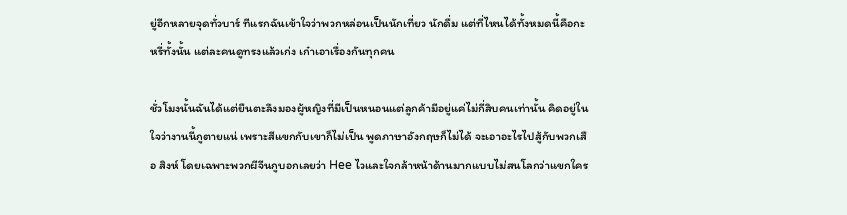ยู่อีกหลายจุดทั่วบาร์ ทีแรกฉันเข้าใจว่าพวกหล่อนเป็นนักเที่ยว นักดื่ม แต่ที่ไหนได้ทั้งหมดนี้คือกะหรี่ทั้งนั้น แต่ละคนดูทรงแล้วเก่ง เก๋าเอาเรื่องกันทุกคน

ชั่วโมงนั้นฉันได้แต่ยืนตะลึงมองผู้หญิงที่มีเป็นหนอนแต่ลูกค้ามีอยู่แค่ไม่กี่สิบคนเท่านั้น คิดอยู่ในใจว่างานนี้กูตายแน่ เพราะสีแขกกับเขาก็ไม่เป็น พูดภาษาอังกฤษก็ไม่ได้ จะเอาอะไรไปสู้กับพวกเสือ สิงห์ โดยเฉพาะพวกผีจีนกูบอกเลยว่า Hee ไวและใจกล้าหน้าด้านมากแบบไม่สนโลกว่าแขกใคร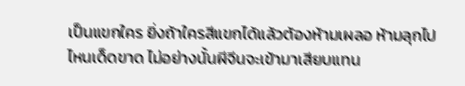เป็นแขกใคร ยิ่งถ้าใครสีแขกได้แล้วต้องห้ามเผลอ ห้ามลุกไปไหนเด็ดขาด ไม่อย่างนั้นผีจีนจะเข้ามาเสียบแทน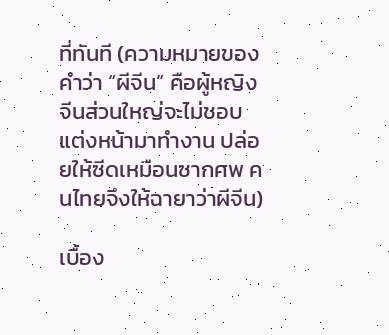ที่ทันที (ความหมายของคำว่า “ผีจีน” คือผู้หญิงจีนส่วนใหญ่จะไม่ชอบแต่งหน้ามาทำงาน ปล่อยให้ซีดเหมือนซากศพ คนไทยจึงให้ฉายาว่าผีจีน)

เบื้อง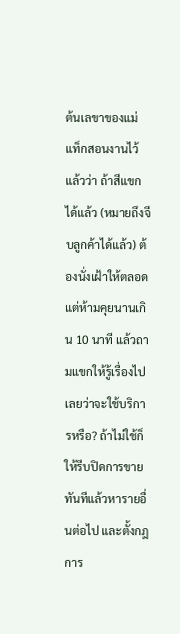ต้นเลขาของแม่แท็กสอนงานไว้แล้วว่า ถ้าสีแขกได้แล้ว (หมายถึงจีบลูกค้าได้แล้ว) ต้องนั่งเฝ้าให้ตลอด แต่ห้ามคุยนานเกิน 10 นาที แล้วถามแขกให้รู้เรื่องไปเลยว่าจะใช้บริการหรือ? ถ้าไม่ใช้ก็ให้รีบปิดการขายทันทีแล้วหารายอื่นต่อไป และตั้งกฎการ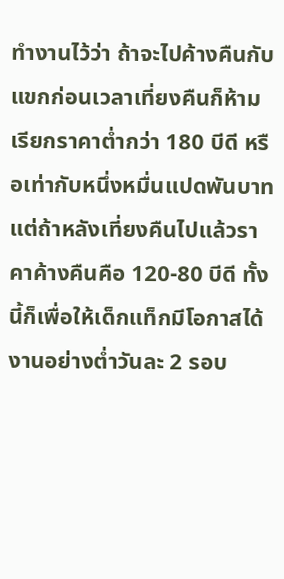ทำงานไว้ว่า ถ้าจะไปค้างคืนกับแขกก่อนเวลาเที่ยงคืนก็ห้ามเรียกราคาต่ำกว่า 180 บีดี หรือเท่ากับหนึ่งหมื่นแปดพันบาท แต่ถ้าหลังเที่ยงคืนไปแล้วราคาค้างคืนคือ 120-80 บีดี ทั้งนี้ก็เพื่อให้เด็กแท็กมีโอกาสได้งานอย่างต่ำวันละ 2 รอบ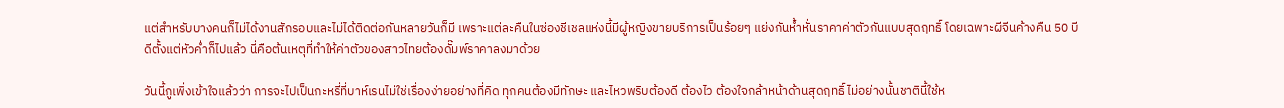แต่สำหรับบางคนก็ไม่ได้งานสักรอบและไม่ได้ติดต่อกันหลายวันก็มี เพราะแต่ละคืนในซ่องชีเชลแห่งนี้มีผู้หญิงขายบริการเป็นร้อยๆ แย่งกันห้ำหั่นราคาค่าตัวกันแบบสุดฤทธิ์ โดยเฉพาะผีจีนค้างคืน 50 บีดีตั้งแต่หัวค่ำก็ไปแล้ว นี่คือต้นเหตุที่ทำให้ค่าตัวของสาวไทยต้องดั๊มพ์ราคาลงมาด้วย

วันนี้กูเพิ่งเข้าใจแล้วว่า การจะไปเป็นกะหรี่ที่บาห์เรนไม่ใช่เรื่องง่ายอย่างที่คิด ทุกคนต้องมีทักษะ และไหวพริบต้องดี ต้องไว ต้องใจกล้าหน้าด้านสุดฤทธิ์ ไม่อย่างนั้นชาตินี้ใช้ห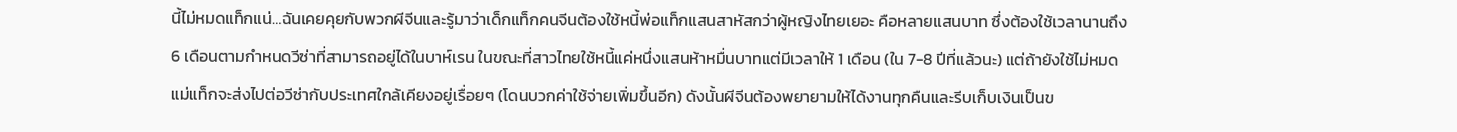นี้ไม่หมดแท็กแน่…ฉันเคยคุยกับพวกผีจีนและรู้มาว่าเด็กแท็กคนจีนต้องใช้หนี้พ่อแท็กแสนสาหัสกว่าผู้หญิงไทยเยอะ คือหลายแสนบาท ซึ่งต้องใช้เวลานานถึง 6 เดือนตามกำหนดวีซ่าที่สามารถอยู่ได้ในบาห์เรน ในขณะที่สาวไทยใช้หนี้แค่หนึ่งแสนห้าหมื่นบาทแต่มีเวลาให้ 1 เดือน (ใน 7-8 ปีที่แล้วนะ) แต่ถ้ายังใช้ไม่หมดแม่แท็กจะส่งไปต่อวีซ่ากับประเทศใกล้เคียงอยู่เรื่อยๆ (โดนบวกค่าใช้จ่ายเพิ่มขึ้นอีก) ดังนั้นผีจีนต้องพยายามให้ได้งานทุกคืนและรีบเก็บเงินเป็นข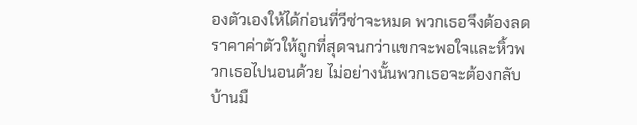องตัวเองให้ได้ก่อนที่วีซ่าจะหมด พวกเธอจึงต้องลดราคาค่าตัวให้ถูกที่สุดจนกว่าแขกจะพอใจและหิ้วพวกเธอไปนอนด้วย ไม่อย่างนั้นพวกเธอจะต้องกลับบ้านมื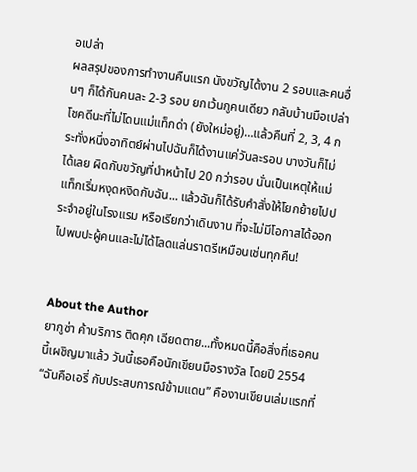อเปล่า
ผลสรุปของการทำงานคืนแรก นังขวัญได้งาน 2 รอบและคนอื่นๆ ก็ได้กันคนละ 2-3 รอบ ยกเว้นกูคนเดียว กลับบ้านมือเปล่า โชคดีนะที่ไม่โดนแม่แท็กด่า (ยังใหม่อยู่)…แล้วคืนที่ 2, 3, 4 กระทั่งหนึ่งอาทิตย์ผ่านไปฉันก็ได้งานแค่วันละรอบ บางวันก็ไม่ได้เลย ผิดกับขวัญที่นำหน้าไป 20 กว่ารอบ นั่นเป็นเหตุให้แม่แท็กเริ่มหงุดหงิดกับฉัน... แล้วฉันก็ได้รับคำสั่งให้โยกย้ายไปประจำอยู่ในโรงแรม หรือเรียกว่าเดินงาน ที่จะไม่มีโอกาสได้ออกไปพบปะผู้คนและไม่ได้โลดแล่นราตรีเหมือนเช่นทุกคืน!


About the Author
ยากูซ่า ค้าบริการ ติดคุก เฉียดตาย...ทั้งหมดนี้คือสิ่งที่เธอคนนี้เผชิญมาแล้ว วันนี้เธอคือนักเขียนมือรางวัล โดยปี 2554 “ฉันคือเอรี่ กับประสบการณ์ข้ามแดน” คืองานเขียนเล่มแรกที่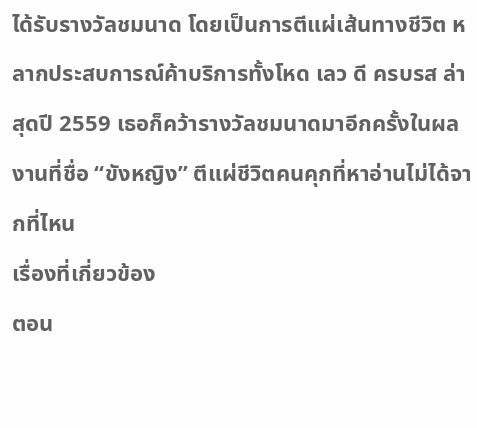ได้รับรางวัลชมนาด โดยเป็นการตีแผ่เส้นทางชีวิต หลากประสบการณ์ค้าบริการทั้งโหด เลว ดี ครบรส ล่าสุดปี 2559 เธอก็คว้ารางวัลชมนาดมาอีกครั้งในผลงานที่ชื่อ “ขังหญิง” ตีแผ่ชีวิตคนคุกที่หาอ่านไม่ได้จากที่ไหน
เรื่องที่เกี่ยวข้อง
ตอน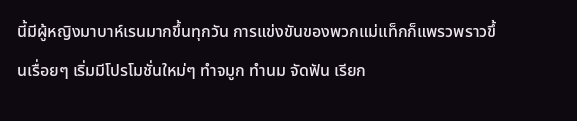นี้มีผู้หญิงมาบาห์เรนมากขึ้นทุกวัน การแข่งขันของพวกแม่แท็กก็แพรวพราวขึ้นเรื่อยๆ เริ่มมีโปรโมชั่นใหม่ๆ ทำจมูก ทำนม จัดฟัน เรียก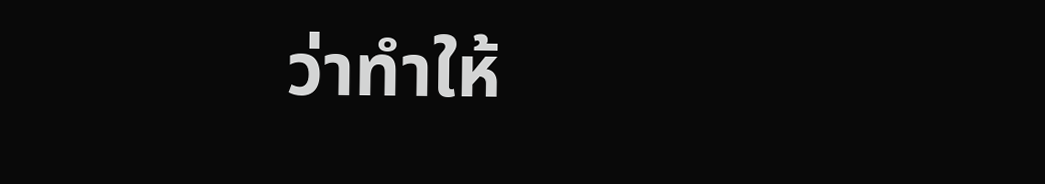ว่าทำให้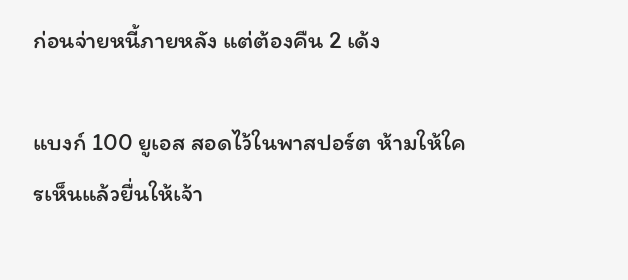ก่อนจ่ายหนี้ภายหลัง แต่ต้องคืน 2 เด้ง

แบงก์ 100 ยูเอส สอดไว้ในพาสปอร์ต ห้ามให้ใครเห็นแล้วยื่นให้เจ้า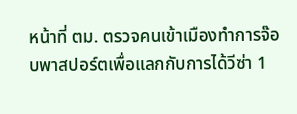หน้าที่ ตม. ตรวจคนเข้าเมืองทำการจ๊อบพาสปอร์ตเพื่อแลกกับการได้วีซ่า 1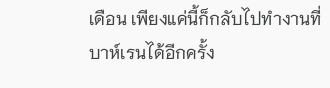เดือน เพียงแค่นี้ก็กลับไปทำงานที่บาห์เรนได้อีกครั้ง